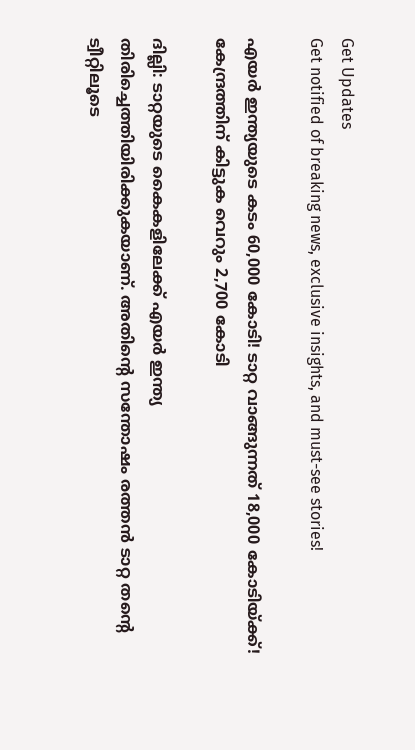Get Updates
Get notified of breaking news, exclusive insights, and must-see stories!

എയർ ഇന്ത്യയുടെ കടം 60,000 കോടി! ടാറ്റ വാങ്ങുന്നത് 18,000 കോടിയ്ക്ക്! കേന്ദ്രത്തിന് കിട്ടുക വെറും 2,700 കോടി

ദില്ലി: ടാറ്റയുടെ കൈകളിലേക്ക് എയർ ഇന്ത്യ തിരിച്ചെത്തിയിരിക്കുകയാണ്. അതിന്റെ സന്തോഷം രത്തൻ ടാറ്റ തന്റെ ട്വീറ്റിലൂടെ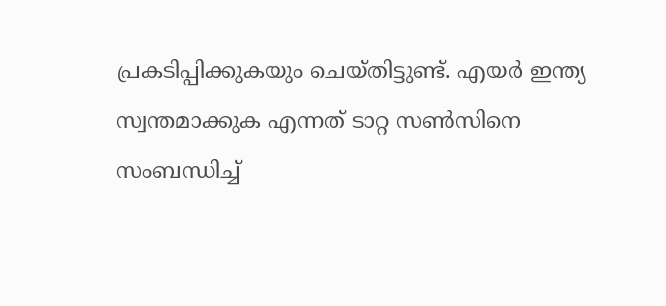പ്രകടിപ്പിക്കുകയും ചെയ്തിട്ടുണ്ട്. എയർ ഇന്ത്യ സ്വന്തമാക്കുക എന്നത് ടാറ്റ സൺസിനെ സംബന്ധിച്ച്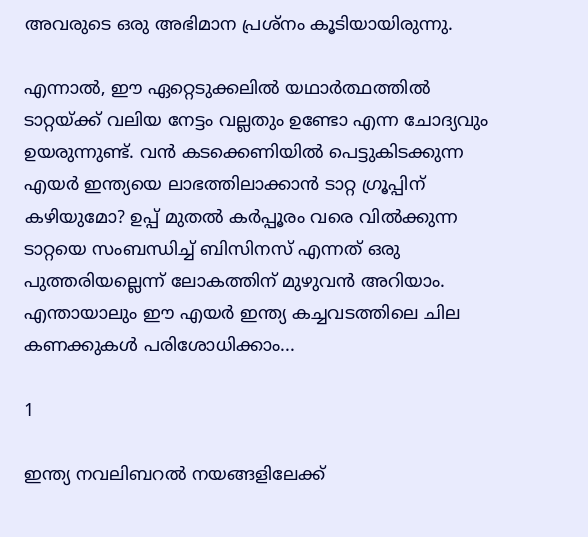അവരുടെ ഒരു അഭിമാന പ്രശ്‌നം കൂടിയായിരുന്നു.

എന്നാൽ, ഈ ഏറ്റെടുക്കലിൽ യഥാർത്ഥത്തിൽ ടാറ്റയ്ക്ക് വലിയ നേട്ടം വല്ലതും ഉണ്ടോ എന്ന ചോദ്യവും ഉയരുന്നുണ്ട്. വൻ കടക്കെണിയിൽ പെട്ടുകിടക്കുന്ന എയർ ഇന്ത്യയെ ലാഭത്തിലാക്കാൻ ടാറ്റ ഗ്രൂപ്പിന് കഴിയുമോ? ഉപ്പ് മുതൽ കർപ്പൂരം വരെ വിൽക്കുന്ന ടാറ്റയെ സംബന്ധിച്ച് ബിസിനസ് എന്നത് ഒരു പുത്തരിയല്ലെന്ന് ലോകത്തിന് മുഴുവൻ അറിയാം. എന്തായാലും ഈ എയർ ഇന്ത്യ കച്ചവടത്തിലെ ചില കണക്കുകൾ പരിശോധിക്കാം...

1

ഇന്ത്യ നവലിബറൽ നയങ്ങളിലേക്ക്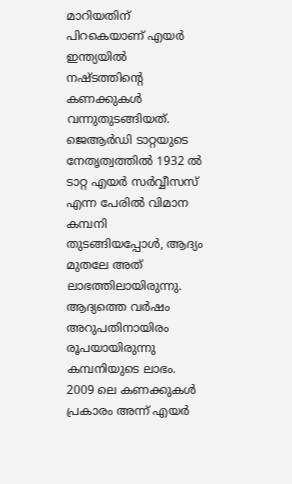മാറിയതിന് പിറകെയാണ് എയർ ഇന്ത്യയിൽ നഷ്ടത്തിന്റെ കണക്കുകൾ വന്നുതുടങ്ങിയത്. ജെആർഡി ടാറ്റയുടെ നേതൃത്വത്തിൽ 1932 ൽ ടാറ്റ എയർ സർവ്വീസസ് എന്ന പേരിൽ വിമാന കമ്പനി തുടങ്ങിയപ്പോൾ, ആദ്യം മുതലേ അത് ലാഭത്തിലായിരുന്നു. ആദ്യത്തെ വർഷം അറുപതിനായിരം രൂപയായിരുന്നു കമ്പനിയുടെ ലാഭം. 2009 ലെ കണക്കുകൾ പ്രകാരം അന്ന് എയർ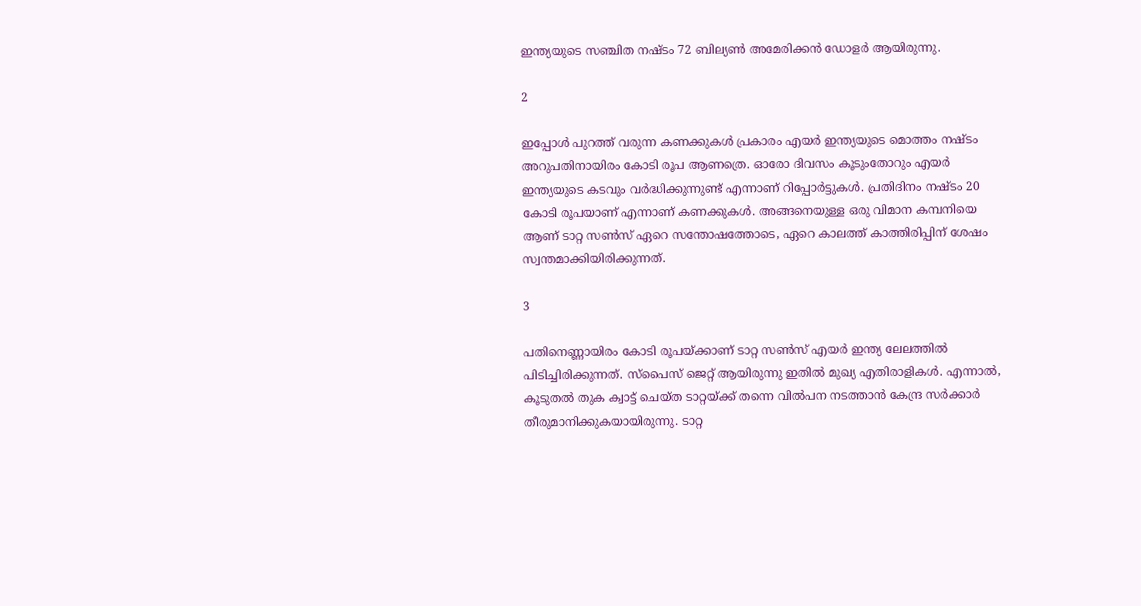ഇന്ത്യയുടെ സഞ്ചിത നഷ്ടം 72 ബില്യൺ അമേരിക്കൻ ഡോളർ ആയിരുന്നു.

2

ഇപ്പോൾ പുറത്ത് വരുന്ന കണക്കുകൾ പ്രകാരം എയർ ഇന്ത്യയുടെ മൊത്തം നഷ്ടം അറുപതിനായിരം കോടി രൂപ ആണത്രെ. ഓരോ ദിവസം കൂടുംതോറും എയർ ഇന്ത്യയുടെ കടവും വർദ്ധിക്കുന്നുണ്ട് എന്നാണ് റിപ്പോർട്ടുകൾ. പ്രതിദിനം നഷ്ടം 20 കോടി രൂപയാണ് എന്നാണ് കണക്കുകൾ. അങ്ങനെയുള്ള ഒരു വിമാന കമ്പനിയെ ആണ് ടാറ്റ സൺസ് ഏറെ സന്തോഷത്തോടെ, ഏറെ കാലത്ത് കാത്തിരിപ്പിന് ശേഷം സ്വന്തമാക്കിയിരിക്കുന്നത്.

3

പതിനെണ്ണായിരം കോടി രൂപയ്ക്കാണ് ടാറ്റ സൺസ് എയർ ഇന്ത്യ ലേലത്തിൽ പിടിച്ചിരിക്കുന്നത്. സ്‌പൈസ് ജെറ്റ് ആയിരുന്നു ഇതിൽ മുഖ്യ എതിരാളികൾ. എന്നാൽ, കൂടുതൽ തുക ക്വാട്ട് ചെയ്ത ടാറ്റയ്ക്ക് തന്നെ വിൽപന നടത്താൻ കേന്ദ്ര സർക്കാർ തീരുമാനിക്കുകയായിരുന്നു. ടാറ്റ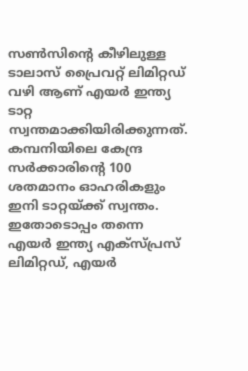സൺസിന്റെ കീഴിലുള്ള ടാലാസ് പ്രൈവറ്റ് ലിമിറ്റഡ് വഴി ആണ് എയർ ഇന്ത്യ ടാറ്റ സ്വന്തമാക്കിയിരിക്കുന്നത്. കമ്പനിയിലെ കേന്ദ്ര സർക്കാരിന്റെ 100 ശതമാനം ഓഹരികളും ഇനി ടാറ്റയ്ക്ക് സ്വന്തം. ഇതോടൊപ്പം തന്നെ എയർ ഇന്ത്യ എക്‌സ്പ്രസ് ലിമിറ്റഡ്, എയർ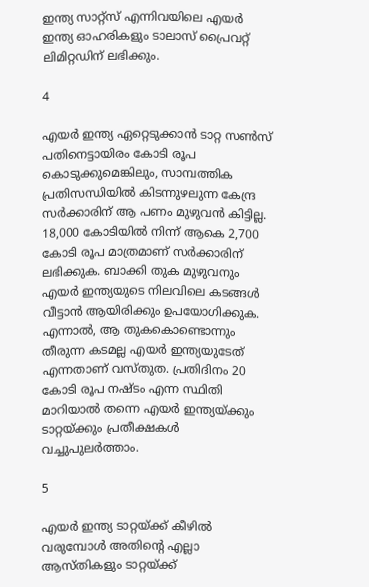ഇന്ത്യ സാറ്റ്‌സ് എന്നിവയിലെ എയർ ഇന്ത്യ ഓഹരികളും ടാലാസ് പ്രൈവറ്റ് ലിമിറ്റഡിന് ലഭിക്കും.

4

എയർ ഇന്ത്യ ഏറ്റെടുക്കാൻ ടാറ്റ സൺസ് പതിനെട്ടായിരം കോടി രൂപ കൊടുക്കുമെങ്കിലും, സാമ്പത്തിക പ്രതിസന്ധിയിൽ കിടന്നുഴലുന്ന കേന്ദ്ര സർക്കാരിന് ആ പണം മുഴുവൻ കിട്ടില്ല. 18,000 കോടിയിൽ നിന്ന് ആകെ 2,700 കോടി രൂപ മാത്രമാണ് സർക്കാരിന് ലഭിക്കുക. ബാക്കി തുക മുഴുവനും എയർ ഇന്ത്യയുടെ നിലവിലെ കടങ്ങൾ വീട്ടാൻ ആയിരിക്കും ഉപയോഗിക്കുക. എന്നാൽ, ആ തുകകൊണ്ടൊന്നും തീരുന്ന കടമല്ല എയർ ഇന്ത്യയുടേത് എന്നതാണ് വസ്തുത. പ്രതിദിനം 20 കോടി രൂപ നഷ്ടം എന്ന സ്ഥിതി മാറിയാൽ തന്നെ എയർ ഇന്ത്യയ്ക്കും ടാറ്റയ്ക്കും പ്രതീക്ഷകൾ വച്ചുപുലർത്താം.

5

എയർ ഇന്ത്യ ടാറ്റയ്ക്ക് കീഴിൽ വരുമ്പോൾ അതിന്റെ എല്ലാ ആസ്തികളും ടാറ്റയ്ക്ക്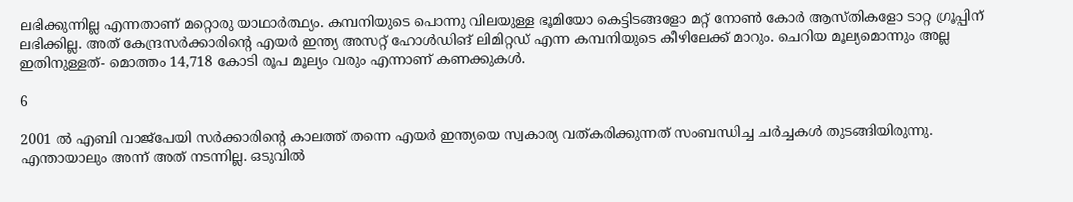ലഭിക്കുന്നില്ല എന്നതാണ് മറ്റൊരു യാഥാർത്ഥ്യം. കമ്പനിയുടെ പൊന്നു വിലയുള്ള ഭൂമിയോ കെട്ടിടങ്ങളോ മറ്റ് നോൺ കോർ ആസ്തികളോ ടാറ്റ ഗ്രൂപ്പിന് ലഭിക്കില്ല. അത് കേന്ദ്രസർക്കാരിന്റെ എയർ ഇന്ത്യ അസറ്റ് ഹോൾഡിങ് ലിമിറ്റഡ് എന്ന കമ്പനിയുടെ കീഴിലേക്ക് മാറും. ചെറിയ മൂല്യമൊന്നും അല്ല ഇതിനുള്ളത്- മൊത്തം 14,718 കോടി രൂപ മൂല്യം വരും എന്നാണ് കണക്കുകൾ.

6

2001 ൽ എബി വാജ്‌പേയി സർക്കാരിന്റെ കാലത്ത് തന്നെ എയർ ഇന്ത്യയെ സ്വകാര്യ വത്കരിക്കുന്നത് സംബന്ധിച്ച ചർച്ചകൾ തുടങ്ങിയിരുന്നു. എന്തായാലും അന്ന് അത് നടന്നില്ല. ഒടുവിൽ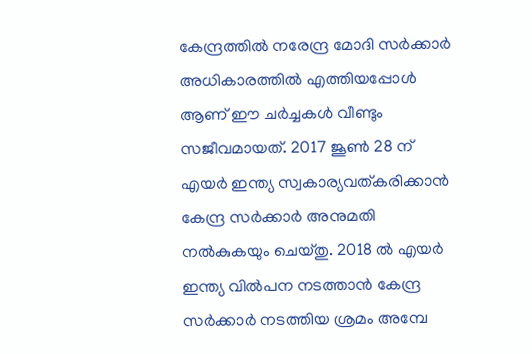കേന്ദ്രത്തിൽ നരേന്ദ്ര മോദി സർക്കാർ അധികാരത്തിൽ എത്തിയപ്പോൾ ആണ് ഈ ചർച്ചകൾ വീണ്ടും സജീവമായത്. 2017 ജൂൺ 28 ന് എയർ ഇന്ത്യ സ്വകാര്യവത്കരിക്കാൻ കേന്ദ്ര സർക്കാർ അനുമതി നൽകുകയും ചെയ്തു. 2018 ൽ എയർ ഇന്ത്യ വിൽപന നടത്താൻ കേന്ദ്ര സർക്കാർ നടത്തിയ ശ്രമം അമ്പേ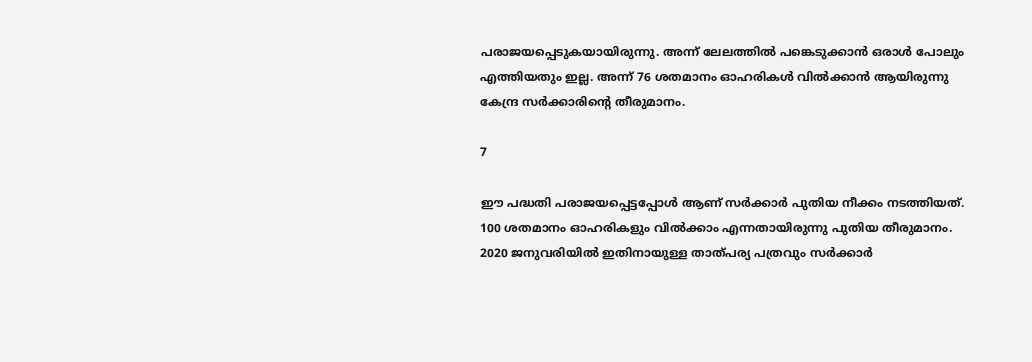പരാജയപ്പെടുകയായിരുന്നു. അന്ന് ലേലത്തിൽ പങ്കെടുക്കാൻ ഒരാൾ പോലും എത്തിയതും ഇല്ല. അന്ന് 76 ശതമാനം ഓഹരികൾ വിൽക്കാൻ ആയിരുന്നു കേന്ദ്ര സർക്കാരിന്റെ തീരുമാനം.

7

ഈ പദ്ധതി പരാജയപ്പെട്ടപ്പോൾ ആണ് സർക്കാർ പുതിയ നീക്കം നടത്തിയത്. 100 ശതമാനം ഓഹരികളും വിൽക്കാം എന്നതായിരുന്നു പുതിയ തീരുമാനം. 2020 ജനുവരിയിൽ ഇതിനായുള്ള താത്പര്യ പത്രവും സർക്കാർ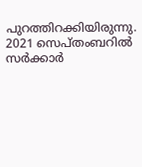പുറത്തിറക്കിയിരുന്നു. 2021 സെപ്തംബറിൽ സർക്കാർ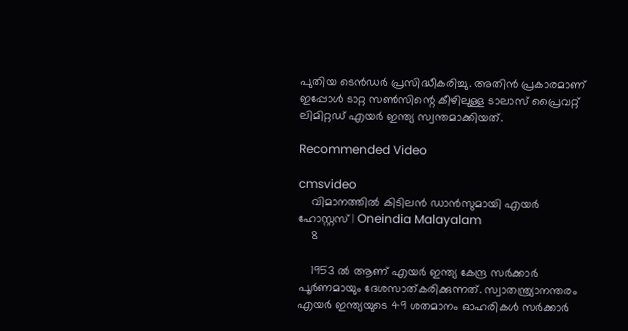പുതിയ ടെൻഡർ പ്രസിദ്ധീകരിച്ചു. അതിൻ പ്രകാരമാണ് ഇപ്പോൾ ടാറ്റ സൺസിന്റെ കീഴിലുള്ള ടാലാസ് പ്രൈവറ്റ് ലിമിറ്റഡ് എയർ ഇന്ത്യ സ്വന്തമാക്കിയത്.

Recommended Video

cmsvideo
    വിമാനത്തില്‍ കിടിലന്‍ ഡാന്‍സുമായി എയര്‍ ഹോസ്റ്റസ് | Oneindia Malayalam
    8

    1953 ൽ ആണ് എയർ ഇന്ത്യ കേന്ദ്ര സർക്കാർ പൂർണമായും ദേശസാത്കരിക്കുന്നത്. സ്വാതന്ത്ര്യാനന്തരം എയർ ഇന്ത്യയുടെ 49 ശതമാനം ഓഹരികൾ സർക്കാർ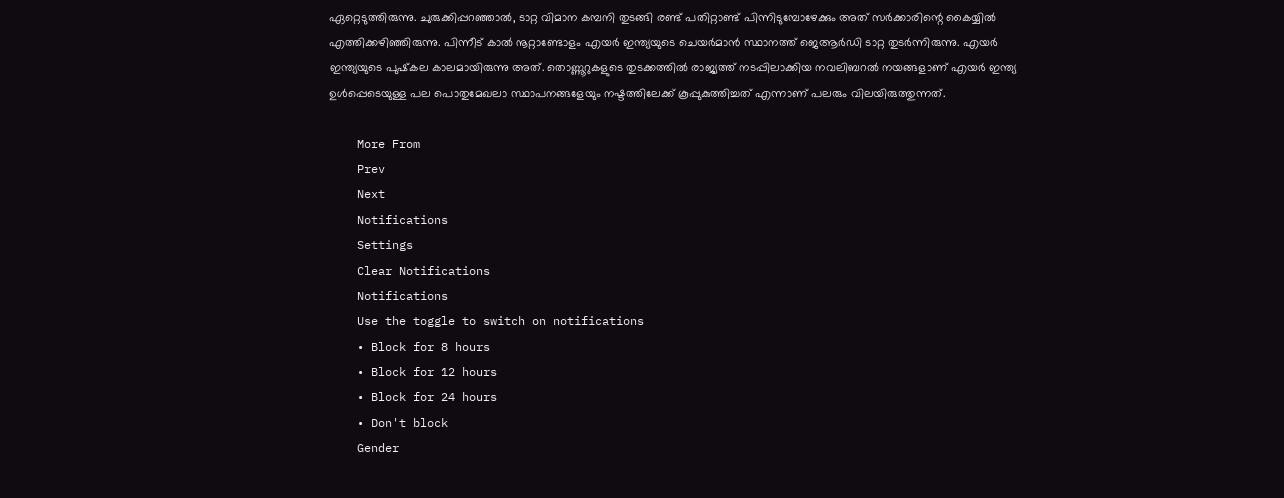ഏറ്റെടുത്തിരുന്നു. ചുരുക്കിപ്പറഞ്ഞാൽ, ടാറ്റ വിമാന കമ്പനി തുടങ്ങി രണ്ട് പതിറ്റാണ്ട് പിന്നിടുമ്പോഴേക്കും അത് സർക്കാരിന്റെ കൈയ്യിൽ എത്തിക്കഴിഞ്ഞിരുന്നു. പിന്നീട് കാൽ നൂറ്റാണ്ടോളം എയർ ഇന്ത്യയുടെ ചെയർമാൻ സ്ഥാനത്ത് ജെആർഡി ടാറ്റ തുടർന്നിരുന്നു. എയർ ഇന്ത്യയുടെ പുഷ്‌കല കാലമായിരുന്നു അത്. തൊണ്ണൂറുകളുടെ തുടക്കത്തിൽ രാജ്യത്ത് നടപ്പിലാക്കിയ നവലിബറൽ നയങ്ങളാണ് എയർ ഇന്ത്യ ഉൾപ്പെടെയുള്ള പല പൊതുമേഖലാ സ്ഥാപനങ്ങളേയും നഷ്ടത്തിലേക്ക് കൂപ്പുകുത്തിച്ചത് എന്നാണ് പലരും വിലയിരുത്തുന്നത്.

    More From
    Prev
    Next
    Notifications
    Settings
    Clear Notifications
    Notifications
    Use the toggle to switch on notifications
    • Block for 8 hours
    • Block for 12 hours
    • Block for 24 hours
    • Don't block
    Gender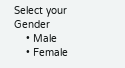Select your Gender
    • Male
    • Female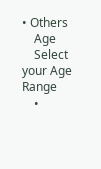• Others
    Age
    Select your Age Range
    •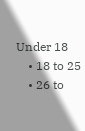Under 18
    • 18 to 25
    • 26 to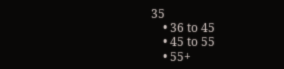35
    • 36 to 45
    • 45 to 55
    • 55+